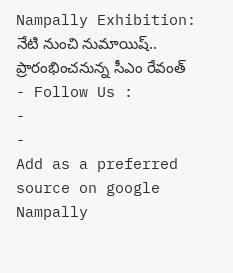Nampally Exhibition: నేటి నుంచి నుమాయిష్.. ప్రారంభించనున్న సీఎం రేవంత్
- Follow Us :
-
-
Add as a preferred
source on google
Nampally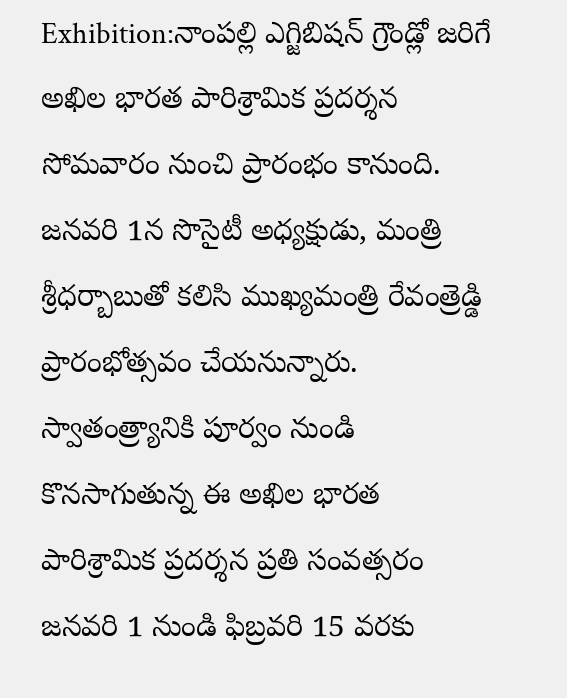Exhibition:నాంపల్లి ఎగ్జిబిషన్ గ్రౌండ్లో జరిగే అఖిల భారత పారిశ్రామిక ప్రదర్శన సోమవారం నుంచి ప్రారంభం కానుంది. జనవరి 1న సొసైటీ అధ్యక్షుడు, మంత్రి శ్రీధర్బాబుతో కలిసి ముఖ్యమంత్రి రేవంత్రెడ్డి ప్రారంభోత్సవం చేయనున్నారు. స్వాతంత్ర్యానికి పూర్వం నుండి కొనసాగుతున్న ఈ అఖిల భారత పారిశ్రామిక ప్రదర్శన ప్రతి సంవత్సరం జనవరి 1 నుండి ఫిబ్రవరి 15 వరకు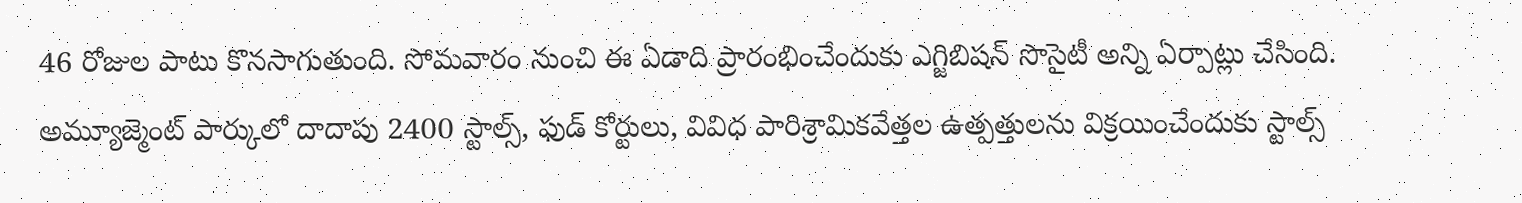46 రోజుల పాటు కొనసాగుతుంది. సోమవారం నుంచి ఈ ఏడాది ప్రారంభించేందుకు ఎగ్జిబిషన్ సొసైటీ అన్ని ఏర్పాట్లు చేసింది. అమ్యూజ్మెంట్ పార్కులో దాదాపు 2400 స్టాల్స్, ఫుడ్ కోర్టులు, వివిధ పారిశ్రామికవేత్తల ఉత్పత్తులను విక్రయించేందుకు స్టాల్స్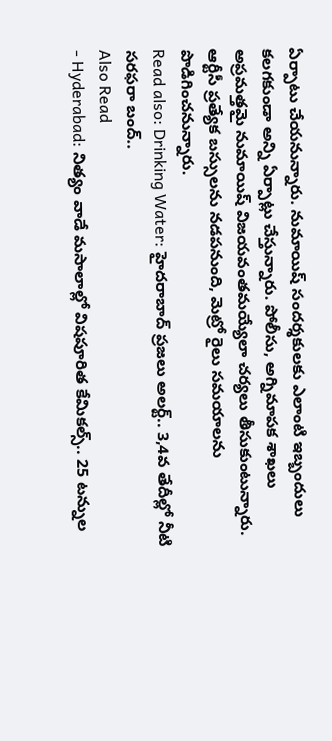ఏర్పాటు చేయనున్నారు. నుమాయిష్ సందర్శకులకు ఎలాంటి ఇబ్బందులు కలగకుండా అన్ని ఏర్పాట్లు చేస్తున్నారు. పోలీసు, అగ్నిమాపక శాఖలు అప్రమత్తమై నుమాయిష్ విజయవంతమయ్యేలా చర్యలు తీసుకుంటున్నారు. ఆర్టీసీ ప్రత్యేక బస్సులను నడపనుంది, మెట్రో రైలు సమయాలను పొడిగించనున్నారు.
Read also: Drinking Water: హైదరాబాద్ ప్రజలు అలర్ట్.. 3,4వ తేదీల్లో నీటి సరఫరా బంద్..
Also Read
- Hyderabad: నిత్యం వాడే మసాలాల్లో విషపూరిత కేమికల్స్.. 25 టన్నుల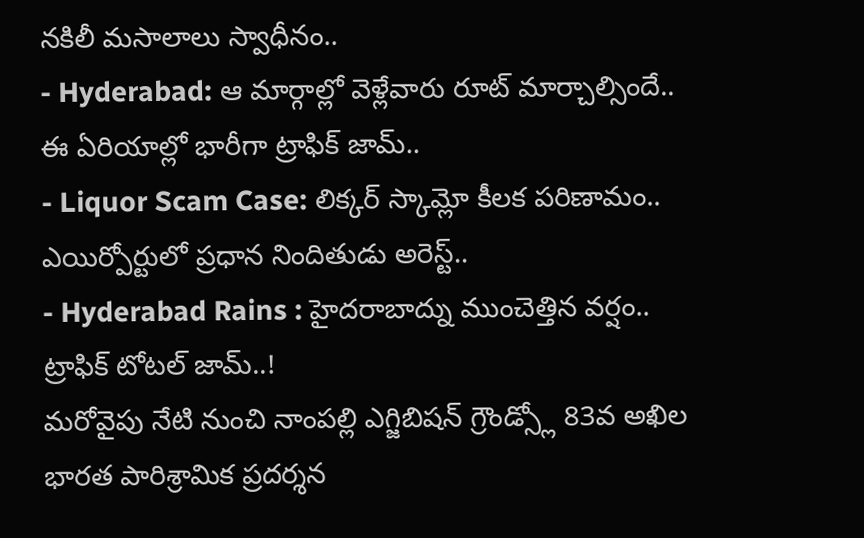నకిలీ మసాలాలు స్వాధీనం..
- Hyderabad: ఆ మార్గాల్లో వెళ్లేవారు రూట్ మార్చాల్సిందే.. ఈ ఏరియాల్లో భారీగా ట్రాఫిక్ జామ్..
- Liquor Scam Case: లిక్కర్ స్కామ్లో కీలక పరిణామం.. ఎయిర్పోర్టులో ప్రధాన నిందితుడు అరెస్ట్..
- Hyderabad Rains : హైదరాబాద్ను ముంచెత్తిన వర్షం.. ట్రాఫిక్ టోటల్ జామ్..!
మరోవైపు నేటి నుంచి నాంపల్లి ఎగ్జిబిషన్ గ్రౌండ్స్లో 83వ అఖిల భారత పారిశ్రామిక ప్రదర్శన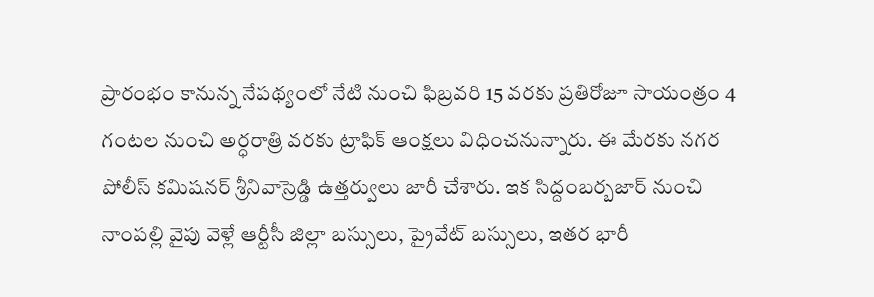ప్రారంభం కానున్న నేపథ్యంలో నేటి నుంచి ఫిబ్రవరి 15 వరకు ప్రతిరోజూ సాయంత్రం 4 గంటల నుంచి అర్ధరాత్రి వరకు ట్రాఫిక్ ఆంక్షలు విధించనున్నారు. ఈ మేరకు నగర పోలీస్ కమిషనర్ శ్రీనివాస్రెడ్డి ఉత్తర్వులు జారీ చేశారు. ఇక సిద్దంబర్బజార్ నుంచి నాంపల్లి వైపు వెళ్లే ఆర్టీసీ జిల్లా బస్సులు, ప్రైవేట్ బస్సులు, ఇతర భారీ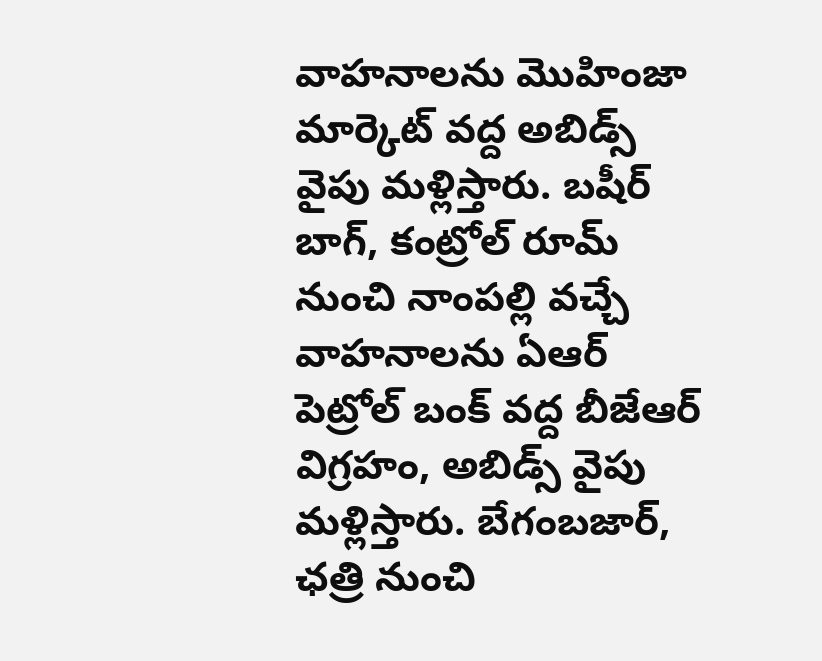వాహనాలను మొహింజా మార్కెట్ వద్ద అబిడ్స్ వైపు మళ్లిస్తారు. బషీర్ బాగ్, కంట్రోల్ రూమ్ నుంచి నాంపల్లి వచ్చే వాహనాలను ఏఆర్ పెట్రోల్ బంక్ వద్ద బీజేఆర్ విగ్రహం, అబిడ్స్ వైపు మళ్లిస్తారు. బేగంబజార్, ఛత్రి నుంచి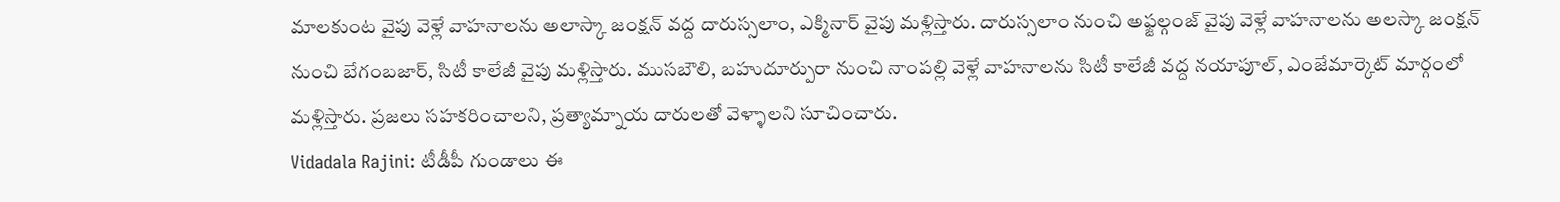మాలకుంట వైపు వెళ్లే వాహనాలను అలాస్కా జంక్షన్ వద్ద దారుస్సలాం, ఎక్మినార్ వైపు మళ్లిస్తారు. దారుస్సలాం నుంచి అఫ్జల్గంజ్ వైపు వెళ్లే వాహనాలను అలస్కా జంక్షన్ నుంచి బేగంబజార్, సిటీ కాలేజీ వైపు మళ్లిస్తారు. ముసబౌలి, బహుదూర్పురా నుంచి నాంపల్లి వెళ్లే వాహనాలను సిటీ కాలేజీ వద్ద నయాపూల్, ఎంజేమార్కెట్ మార్గంలో మళ్లిస్తారు. ప్రజలు సహకరించాలని, ప్రత్యామ్నాయ దారులతో వెళ్ళాలని సూచించారు.
Vidadala Rajini: టీడీపీ గుండాలు ఈ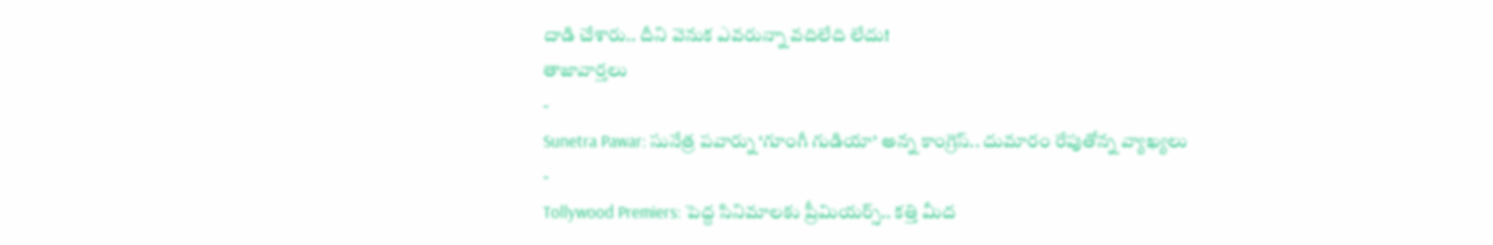దాడి చేశారు.. దీని వెనుక ఎవరున్నా వదిలేది లేదు!
తాజావార్తలు
-
Sunetra Pawar: సునేత్ర పవార్ను ‘గూంగీ గుడియా’ అన్న కాంగ్రెస్.. దుమారం రేపుతోన్న వ్యాఖ్యలు
-
Tollywood Premiers: పెద్ద సినిమాలకు ప్రీమియర్స్.. కత్తి మీద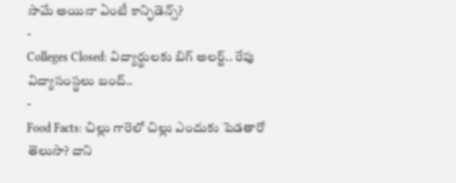సామే అయినా ఏంటీ కాన్ఫిడెన్స్?
-
Colleges Closed: విద్యార్థులకు బిగ్ అలర్ట్.. రేపు విద్యాసంస్థలు బంద్..
-
Food Facts: చిల్లు గారెలో చిల్లు ఎందుకు పెడతారో తెలుసా? దాని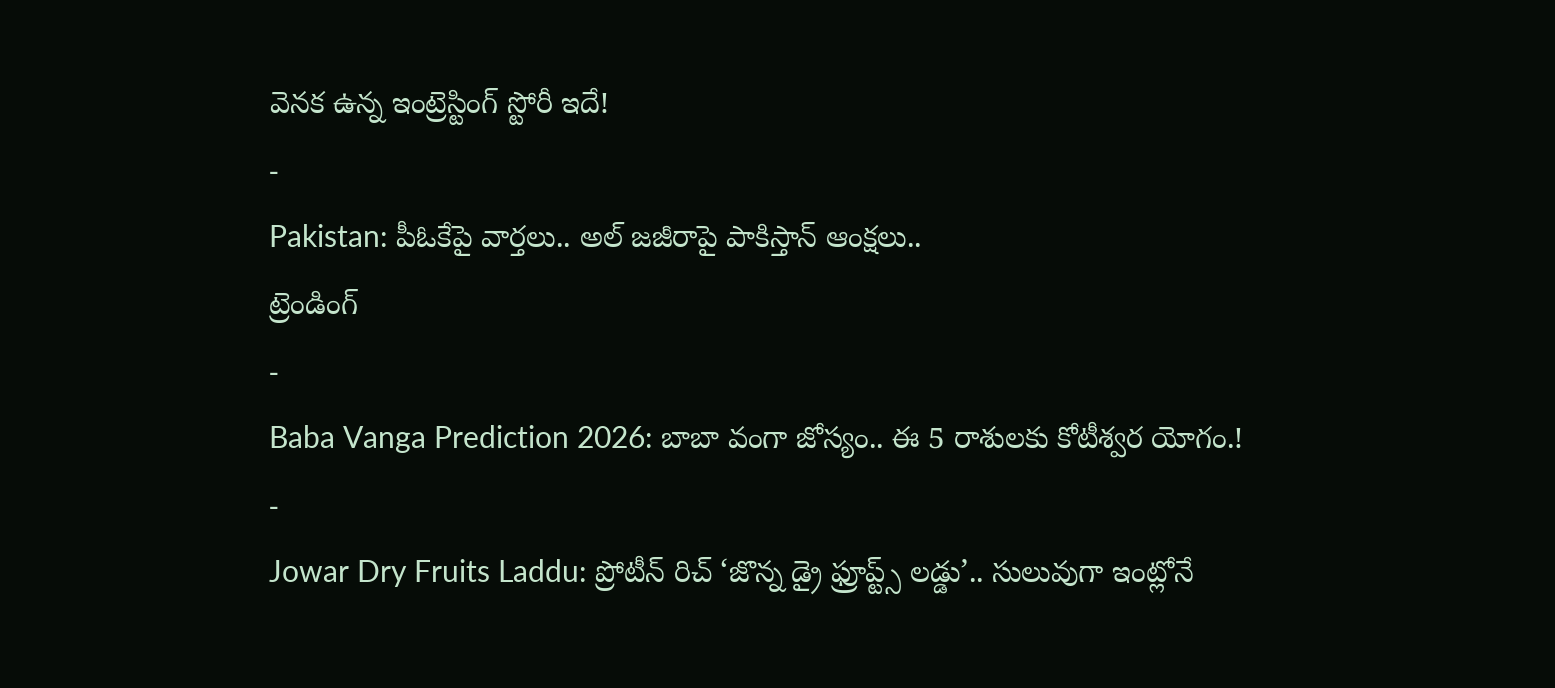వెనక ఉన్న ఇంట్రెస్టింగ్ స్టోరీ ఇదే!
-
Pakistan: పీఓకేపై వార్తలు.. అల్ జజీరాపై పాకిస్తాన్ ఆంక్షలు..
ట్రెండింగ్
-
Baba Vanga Prediction 2026: బాబా వంగా జోస్యం.. ఈ 5 రాశులకు కోటీశ్వర యోగం.!
-
Jowar Dry Fruits Laddu: ప్రోటీన్ రిచ్ ‘జొన్న డ్రై ఫ్రూప్ట్స్ లడ్డు’.. సులువుగా ఇంట్లోనే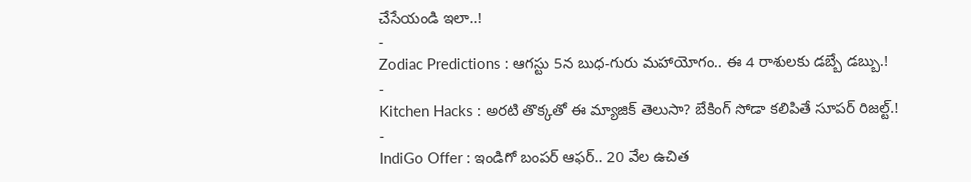చేసేయండి ఇలా..!
-
Zodiac Predictions : ఆగస్టు 5న బుధ-గురు మహాయోగం.. ఈ 4 రాశులకు డబ్బే డబ్బు.!
-
Kitchen Hacks : అరటి తొక్కతో ఈ మ్యాజిక్ తెలుసా? బేకింగ్ సోడా కలిపితే సూపర్ రిజల్ట్.!
-
IndiGo Offer : ఇండిగో బంపర్ ఆఫర్.. 20 వేల ఉచిత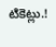టికెట్లు.!